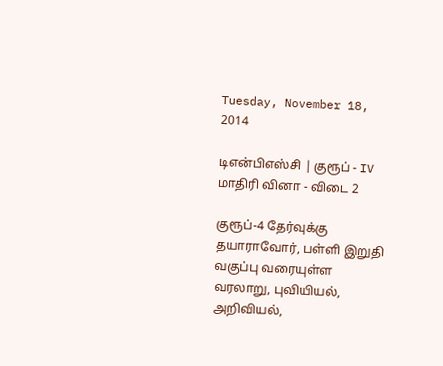Tuesday, November 18, 2014

டிஎன்பிஎஸ்சி | குரூப் - IV மாதிரி வினா - விடை 2

குரூப்-4 தேர்வுக்கு தயாராவோர், பள்ளி இறுதி வகுப்பு வரையுள்ள வரலாறு, புவியியல், அறிவியல்,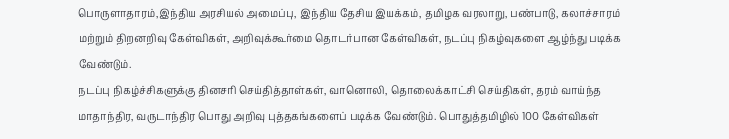பொருளாதாரம்,இந்திய அரசியல் அமைப்பு, இந்திய தேசிய இயக்கம், தமிழக வரலாறு, பண்பாடு, கலாச்சாரம் மற்றும் திறனறிவு கேள்விகள், அறிவுக்கூர்மை தொடர்பான கேள்விகள், நடப்பு நிகழ்வுகளை ஆழ்ந்து படிக்க வேண்டும்.
நடப்பு நிகழ்ச்சிகளுக்கு தினசரி செய்தித்தாள்கள், வானொலி, தொலைக்காட்சி செய்திகள், தரம் வாய்ந்த மாதாந்திர, வருடாந்திர பொது அறிவு புத்தகங்களைப் படிக்க வேண்டும். பொதுத்தமிழில் 100 கேள்விகள்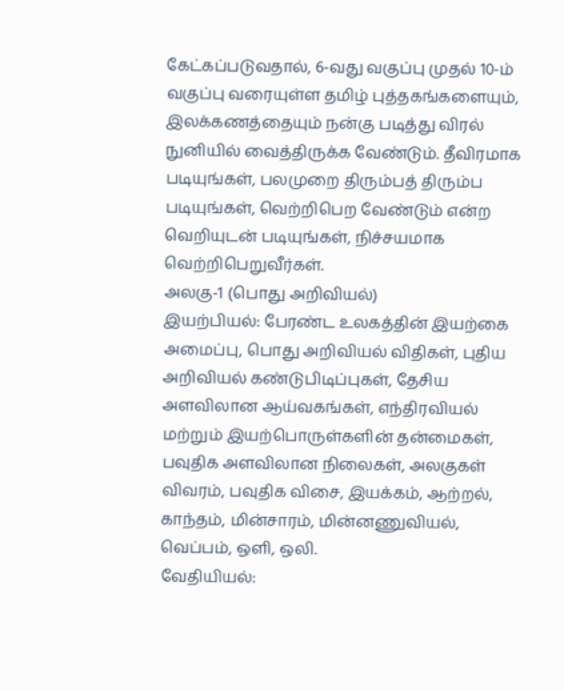கேட்கப்படுவதால், 6-வது வகுப்பு முதல் 10-ம் வகுப்பு வரையுள்ள தமிழ் புத்தகங்களையும், இலக்கணத்தையும் நன்கு படித்து விரல் நுனியில் வைத்திருக்க வேண்டும். தீவிரமாக படியுங்கள், பலமுறை திரும்பத் திரும்ப படியுங்கள், வெற்றிபெற வேண்டும் என்ற வெறியுடன் படியுங்கள், நிச்சயமாக வெற்றிபெறுவீர்கள்.
அலகு-1 (பொது அறிவியல்)
இயற்பியல்: பேரண்ட உலகத்தின் இயற்கை அமைப்பு, பொது அறிவியல் விதிகள், புதிய அறிவியல் கண்டுபிடிப்புகள், தேசிய அளவிலான ஆய்வகங்கள், எந்திரவியல் மற்றும் இயற்பொருள்களின் தன்மைகள், பவுதிக அளவிலான நிலைகள், அலகுகள் விவரம், பவுதிக விசை, இயக்கம், ஆற்றல், காந்தம், மின்சாரம், மின்னணுவியல், வெப்பம், ஒளி, ஒலி.
வேதியியல்: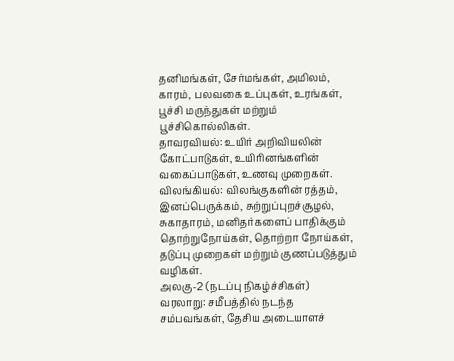தனிமங்கள், சேர்மங்கள், அமிலம், காரம், பலவகை உப்புகள், உரங்கள், பூச்சி மருந்துகள் மற்றும் பூச்சிகொல்லிகள்.
தாவரவியல்: உயிர் அறிவியலின் கோட்பாடுகள், உயிரினங்களின் வகைப்பாடுகள், உணவு முறைகள்.
விலங்கியல்: விலங்குகளின் ரத்தம், இனப்பெருக்கம், சுற்றுப்புறச்சூழல், சுகாதாரம், மனிதர்களைப் பாதிக்கும் தொற்றுநோய்கள், தொற்றா நோய்கள், தடுப்பு முறைகள் மற்றும் குணப்படுத்தும் வழிகள்.
அலகு-2 (நடப்பு நிகழ்ச்சிகள்)
வரலாறு: சமீபத்தில் நடந்த சம்பவங்கள், தேசிய அடையாளச்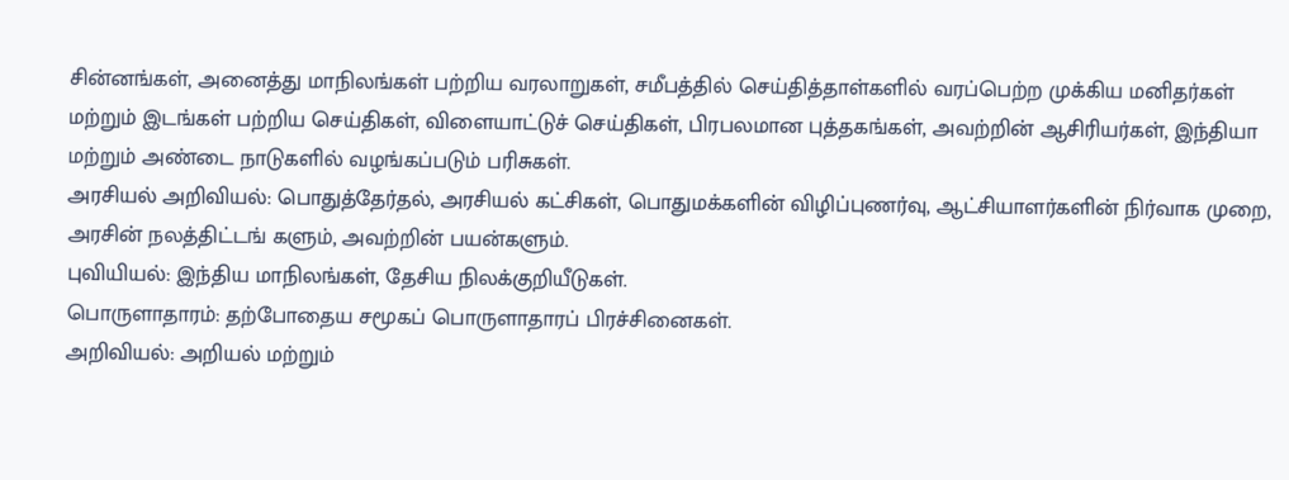சின்னங்கள், அனைத்து மாநிலங்கள் பற்றிய வரலாறுகள், சமீபத்தில் செய்தித்தாள்களில் வரப்பெற்ற முக்கிய மனிதர்கள் மற்றும் இடங்கள் பற்றிய செய்திகள், விளையாட்டுச் செய்திகள், பிரபலமான புத்தகங்கள், அவற்றின் ஆசிரியர்கள், இந்தியா மற்றும் அண்டை நாடுகளில் வழங்கப்படும் பரிசுகள்.
அரசியல் அறிவியல்: பொதுத்தேர்தல், அரசியல் கட்சிகள், பொதுமக்களின் விழிப்புணர்வு, ஆட்சியாளர்களின் நிர்வாக முறை, அரசின் நலத்திட்டங் களும், அவற்றின் பயன்களும்.
புவியியல்: இந்திய மாநிலங்கள், தேசிய நிலக்குறியீடுகள்.
பொருளாதாரம்: தற்போதைய சமூகப் பொருளாதாரப் பிரச்சினைகள்.
அறிவியல்: அறியல் மற்றும்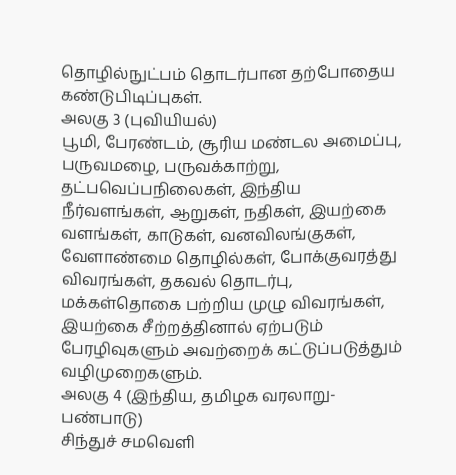தொழில்நுட்பம் தொடர்பான தற்போதைய கண்டுபிடிப்புகள்.
அலகு 3 (புவியியல்)
பூமி, பேரண்டம், சூரிய மண்டல அமைப்பு, பருவமழை, பருவக்காற்று, தட்பவெப்பநிலைகள், இந்திய நீர்வளங்கள், ஆறுகள், நதிகள், இயற்கை வளங்கள், காடுகள், வனவிலங்குகள், வேளாண்மை தொழில்கள், போக்குவரத்து விவரங்கள், தகவல் தொடர்பு, மக்கள்தொகை பற்றிய முழு விவரங்கள், இயற்கை சீற்றத்தினால் ஏற்படும் பேரழிவுகளும் அவற்றைக் கட்டுப்படுத்தும் வழிமுறைகளும்.
அலகு 4 (இந்திய, தமிழக வரலாறு- பண்பாடு)
சிந்துச் சமவெளி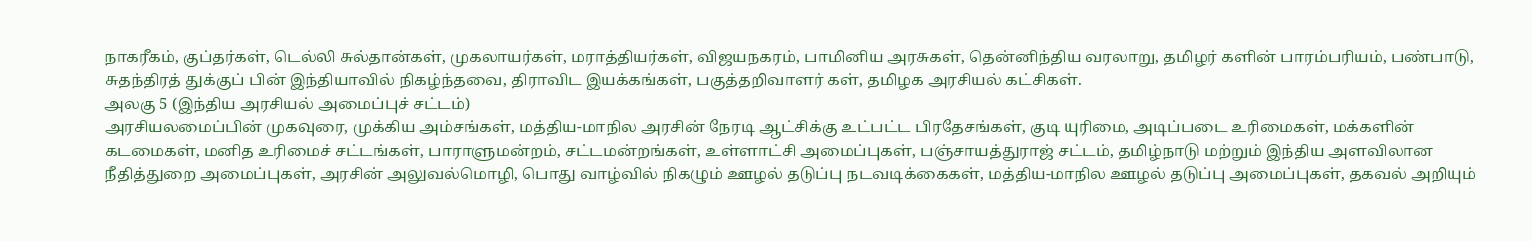நாகரீகம், குப்தர்கள், டெல்லி சுல்தான்கள், முகலாயர்கள், மராத்தியர்கள், விஜயநகரம், பாமினிய அரசுகள், தென்னிந்திய வரலாறு, தமிழர் களின் பாரம்பரியம், பண்பாடு, சுதந்திரத் துக்குப் பின் இந்தியாவில் நிகழ்ந்தவை, திராவிட இயக்கங்கள், பகுத்தறிவாளர் கள், தமிழக அரசியல் கட்சிகள்.
அலகு 5 (இந்திய அரசியல் அமைப்புச் சட்டம்)
அரசியலமைப்பின் முகவுரை, முக்கிய அம்சங்கள், மத்திய-மாநில அரசின் நேரடி ஆட்சிக்கு உட்பட்ட பிரதேசங்கள், குடி யுரிமை, அடிப்படை உரிமைகள், மக்களின் கடமைகள், மனித உரிமைச் சட்டங்கள், பாராளுமன்றம், சட்டமன்றங்கள், உள்ளாட்சி அமைப்புகள், பஞ்சாயத்துராஜ் சட்டம், தமிழ்நாடு மற்றும் இந்திய அளவிலான நீதித்துறை அமைப்புகள், அரசின் அலுவல்மொழி, பொது வாழ்வில் நிகழும் ஊழல் தடுப்பு நடவடிக்கைகள், மத்திய-மாநில ஊழல் தடுப்பு அமைப்புகள், தகவல் அறியும்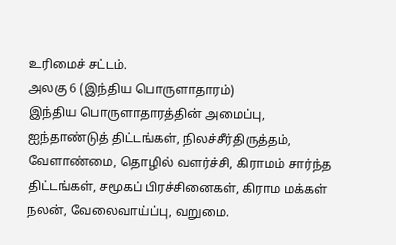உரிமைச் சட்டம்.
அலகு 6 (இந்திய பொருளாதாரம்)
இந்திய பொருளாதாரத்தின் அமைப்பு, ஐந்தாண்டுத் திட்டங்கள், நிலச்சீர்திருத்தம், வேளாண்மை, தொழில் வளர்ச்சி, கிராமம் சார்ந்த திட்டங்கள், சமூகப் பிரச்சினைகள், கிராம மக்கள் நலன், வேலைவாய்ப்பு, வறுமை.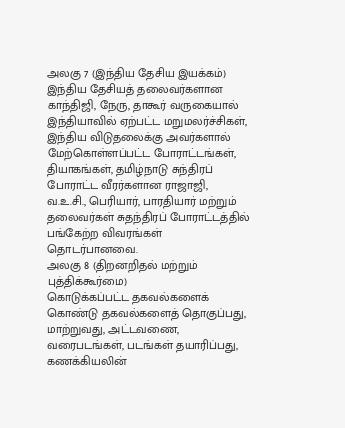அலகு 7 (இந்திய தேசிய இயக்கம்)
இந்திய தேசியத் தலைவர்களான காந்திஜி, நேரு, தாகூர் வருகையால் இந்தியாவில் ஏற்பட்ட மறுமலர்ச்சிகள், இந்திய விடுதலைக்கு அவர்களால் மேற்கொள்ளப்பட்ட போராட்டங்கள், தியாகங்கள், தமிழ்நாடு சுந்திரப் போராட்ட வீரர்களான ராஜாஜி, வ.உ.சி., பெரியார், பாரதியார் மற்றும் தலைவர்கள் சுதந்திரப் போராட்டத்தில் பங்கேற்ற விவரங்கள் தொடர்பானவை.
அலகு 8 (திறனறிதல் மற்றும் புத்திக்கூர்மை)
கொடுக்கப்பட்ட தகவல்களைக் கொண்டு தகவல்களைத் தொகுப்பது, மாற்றுவது, அட்டவணை, வரைபடங்கள், படங்கள் தயாரிப்பது, கணக்கியலின்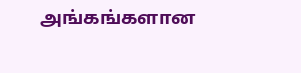அங்கங்களான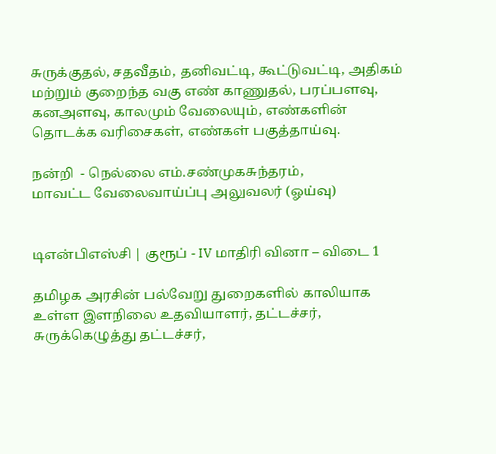சுருக்குதல், சதவீதம், தனிவட்டி, கூட்டுவட்டி, அதிகம் மற்றும் குறைந்த வகு எண் காணுதல், பரப்பளவு, கனஅளவு, காலமும் வேலையும், எண்களின் தொடக்க வரிசைகள், எண்கள் பகுத்தாய்வு.

நன்றி  - நெல்லை எம்.சண்முகசுந்தரம்,
மாவட்ட வேலைவாய்ப்பு அலுவலர் (ஓய்வு)


டிஎன்பிஎஸ்சி | குரூப் - IV மாதிரி வினா – விடை 1

தமிழக அரசின் பல்வேறு துறைகளில் காலியாக உள்ள இளநிலை உதவியாளர், தட்டச்சர், சுருக்கெழுத்து தட்டச்சர்,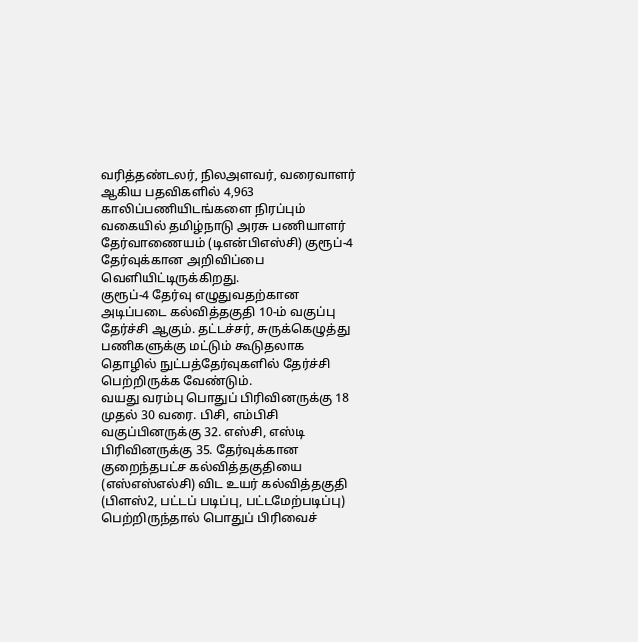வரித்தண்டலர், நிலஅளவர், வரைவாளர் ஆகிய பதவிகளில் 4,963 காலிப்பணியிடங்களை நிரப்பும் வகையில் தமிழ்நாடு அரசு பணியாளர் தேர்வாணையம் (டிஎன்பிஎஸ்சி) குரூப்-4 தேர்வுக்கான அறிவிப்பை வெளியிட்டிருக்கிறது.
குரூப்-4 தேர்வு எழுதுவதற்கான அடிப்படை கல்வித்தகுதி 10-ம் வகுப்பு தேர்ச்சி ஆகும். தட்டச்சர், சுருக்கெழுத்து பணிகளுக்கு மட்டும் கூடுதலாக தொழில் நுட்பத்தேர்வுகளில் தேர்ச்சி பெற்றிருக்க வேண்டும்.
வயது வரம்பு பொதுப் பிரிவினருக்கு 18 முதல் 30 வரை. பிசி, எம்பிசி வகுப்பினருக்கு 32. எஸ்சி, எஸ்டி பிரிவினருக்கு 35. தேர்வுக்கான குறைந்தபட்ச கல்வித்தகுதியை (எஸ்எஸ்எல்சி) விட உயர் கல்வித்தகுதி (பிளஸ்2, பட்டப் படிப்பு, பட்டமேற்படிப்பு) பெற்றிருந்தால் பொதுப் பிரிவைச்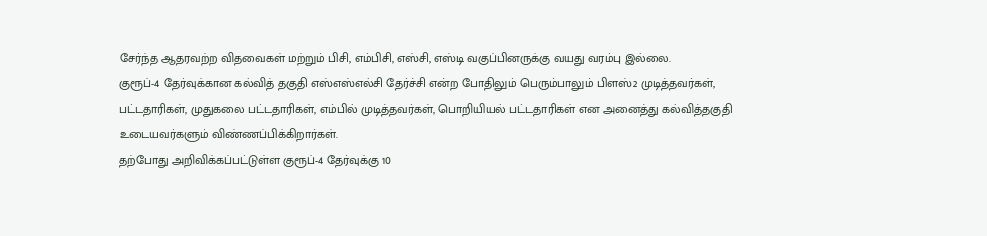சேர்ந்த ஆதரவற்ற விதவைகள் மற்றும் பிசி, எம்பிசி, எஸ்சி, எஸ்டி வகுப்பினருக்கு வயது வரம்பு இல்லை.
குரூப்-4 தேர்வுக்கான கல்வித் தகுதி எஸ்எஸ்எல்சி தேர்ச்சி என்ற போதிலும் பெரும்பாலும் பிளஸ்2 முடித்தவர்கள், பட்டதாரிகள், முதுகலை பட்டதாரிகள், எம்பில் முடித்தவர்கள், பொறியியல் பட்டதாரிகள் என அனைத்து கல்வித்தகுதி உடையவர்களும் விண்ணப்பிக்கிறார்கள்.
தற்போது அறிவிக்கப்பட்டுள்ள குரூப்-4 தேர்வுக்கு 10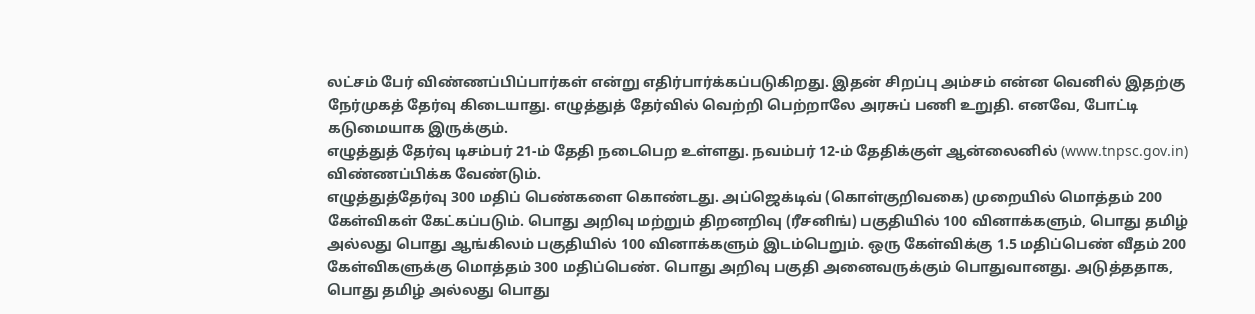லட்சம் பேர் விண்ணப்பிப்பார்கள் என்று எதிர்பார்க்கப்படுகிறது. இதன் சிறப்பு அம்சம் என்ன வெனில் இதற்கு நேர்முகத் தேர்வு கிடையாது. எழுத்துத் தேர்வில் வெற்றி பெற்றாலே அரசுப் பணி உறுதி. எனவே, போட்டி கடுமையாக இருக்கும்.
எழுத்துத் தேர்வு டிசம்பர் 21-ம் தேதி நடைபெற உள்ளது. நவம்பர் 12-ம் தேதிக்குள் ஆன்லைனில் (www.tnpsc.gov.in) விண்ணப்பிக்க வேண்டும்.
எழுத்துத்தேர்வு 300 மதிப் பெண்களை கொண்டது. அப்ஜெக்டிவ் (கொள்குறிவகை) முறையில் மொத்தம் 200 கேள்விகள் கேட்கப்படும். பொது அறிவு மற்றும் திறனறிவு (ரீசனிங்) பகுதியில் 100 வினாக்களும், பொது தமிழ் அல்லது பொது ஆங்கிலம் பகுதியில் 100 வினாக்களும் இடம்பெறும். ஒரு கேள்விக்கு 1.5 மதிப்பெண் வீதம் 200 கேள்விகளுக்கு மொத்தம் 300 மதிப்பெண். பொது அறிவு பகுதி அனைவருக்கும் பொதுவானது. அடுத்ததாக, பொது தமிழ் அல்லது பொது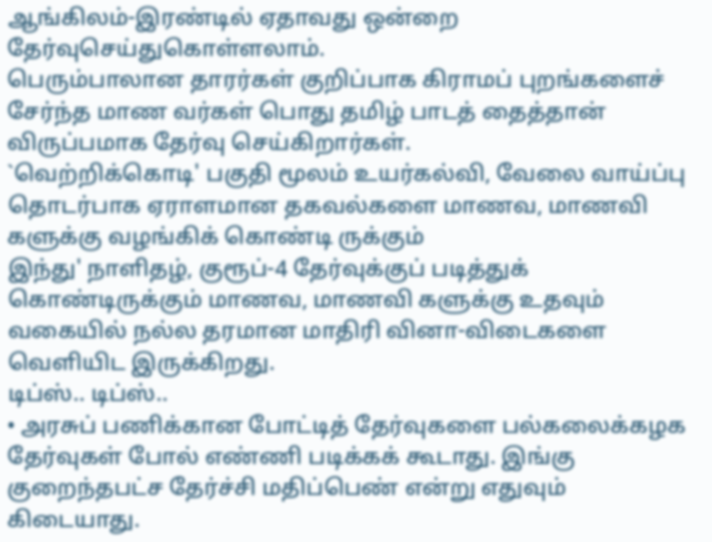ஆங்கிலம்-இரண்டில் ஏதாவது ஒன்றை தேர்வுசெய்துகொள்ளலாம்.
பெரும்பாலான தாரர்கள் குறிப்பாக கிராமப் புறங்களைச் சேர்ந்த மாண வர்கள் பொது தமிழ் பாடத் தைத்தான் விருப்பமாக தேர்வு செய்கிறார்கள்.
`வெற்றிக்கொடி' பகுதி மூலம் உயர்கல்வி, வேலை வாய்ப்பு தொடர்பாக ஏராளமான தகவல்களை மாணவ, மாணவி களுக்கு வழங்கிக் கொண்டி ருக்கும்
இந்து' நாளிதழ், குரூப்-4 தேர்வுக்குப் படித்துக் கொண்டிருக்கும் மாணவ, மாணவி களுக்கு உதவும் வகையில் நல்ல தரமான மாதிரி வினா-விடைகளை வெளியிட இருக்கிறது.
டிப்ஸ்.. டிப்ஸ்..
• அரசுப் பணிக்கான போட்டித் தேர்வுகளை பல்கலைக்கழக தேர்வுகள் போல் எண்ணி படிக்கக் கூடாது. இங்கு குறைந்தபட்ச தேர்ச்சி மதிப்பெண் என்று எதுவும் கிடையாது.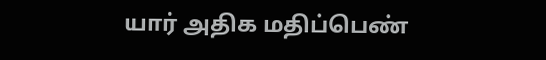யார் அதிக மதிப்பெண்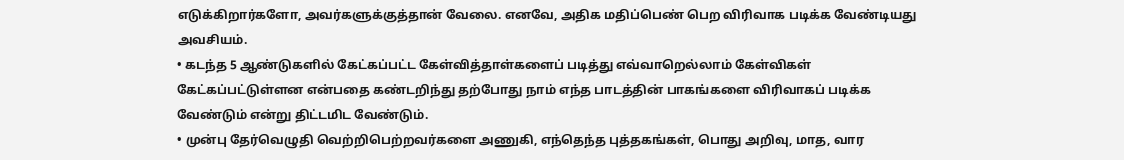எடுக்கிறார்களோ, அவர்களுக்குத்தான் வேலை. எனவே, அதிக மதிப்பெண் பெற விரிவாக படிக்க வேண்டியது அவசியம்.
• கடந்த 5 ஆண்டுகளில் கேட்கப்பட்ட கேள்வித்தாள்களைப் படித்து எவ்வாறெல்லாம் கேள்விகள் கேட்கப்பட்டுள்ளன என்பதை கண்டறிந்து தற்போது நாம் எந்த பாடத்தின் பாகங்களை விரிவாகப் படிக்க வேண்டும் என்று திட்டமிட வேண்டும்.
• முன்பு தேர்வெழுதி வெற்றிபெற்றவர்களை அணுகி, எந்தெந்த புத்தகங்கள், பொது அறிவு, மாத, வார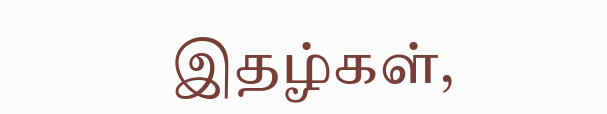இதழ்கள்,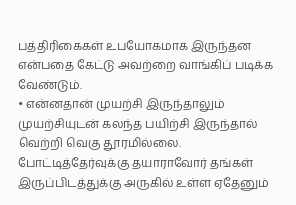பத்திரிகைகள் உபயோகமாக இருந்தன என்பதை கேட்டு அவற்றை வாங்கிப் படிக்க வேண்டும்.
• என்னதான் முயற்சி இருந்தாலும் முயற்சியுடன் கலந்த பயிற்சி இருந்தால் வெற்றி வெகு தூரமில்லை. போட்டித்தேர்வுக்கு தயாராவோர் தங்கள் இருப்பிடத்துக்கு அருகில் உள்ள ஏதேனும்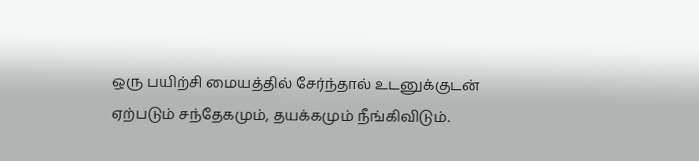ஒரு பயிற்சி மையத்தில் சேர்ந்தால் உடனுக்குடன் ஏற்படும் சந்தேகமும், தயக்கமும் நீங்கிவிடும்.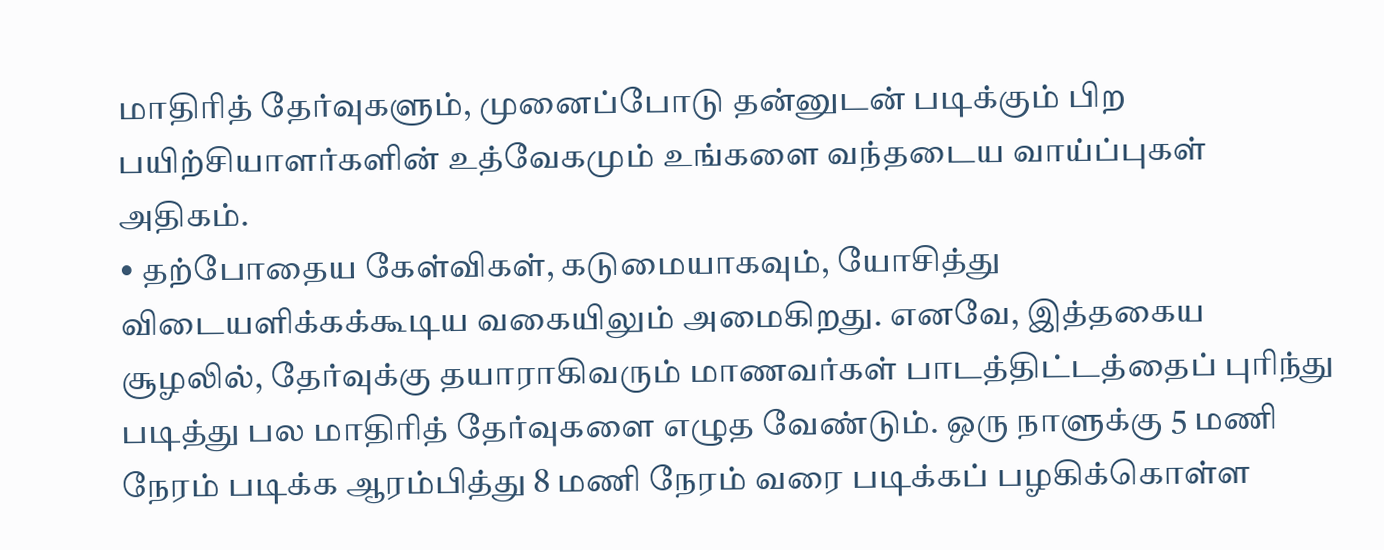மாதிரித் தேர்வுகளும், முனைப்போடு தன்னுடன் படிக்கும் பிற பயிற்சியாளர்களின் உத்வேகமும் உங்களை வந்தடைய வாய்ப்புகள் அதிகம்.
• தற்போதைய கேள்விகள், கடுமையாகவும், யோசித்து விடையளிக்கக்கூடிய வகையிலும் அமைகிறது. எனவே, இத்தகைய சூழலில், தேர்வுக்கு தயாராகிவரும் மாணவர்கள் பாடத்திட்டத்தைப் புரிந்து படித்து பல மாதிரித் தேர்வுகளை எழுத வேண்டும். ஒரு நாளுக்கு 5 மணி நேரம் படிக்க ஆரம்பித்து 8 மணி நேரம் வரை படிக்கப் பழகிக்கொள்ள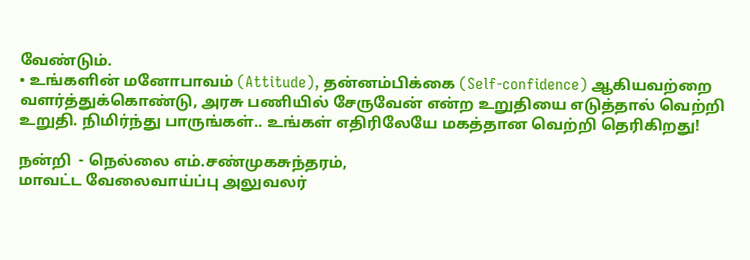வேண்டும்.
• உங்களின் மனோபாவம் (Attitude), தன்னம்பிக்கை (Self-confidence) ஆகியவற்றை வளர்த்துக்கொண்டு, அரசு பணியில் சேருவேன் என்ற உறுதியை எடுத்தால் வெற்றி உறுதி. நிமிர்ந்து பாருங்கள்.. உங்கள் எதிரிலேயே மகத்தான வெற்றி தெரிகிறது!

நன்றி  - நெல்லை எம்.சண்முகசுந்தரம்,
மாவட்ட வேலைவாய்ப்பு அலுவலர்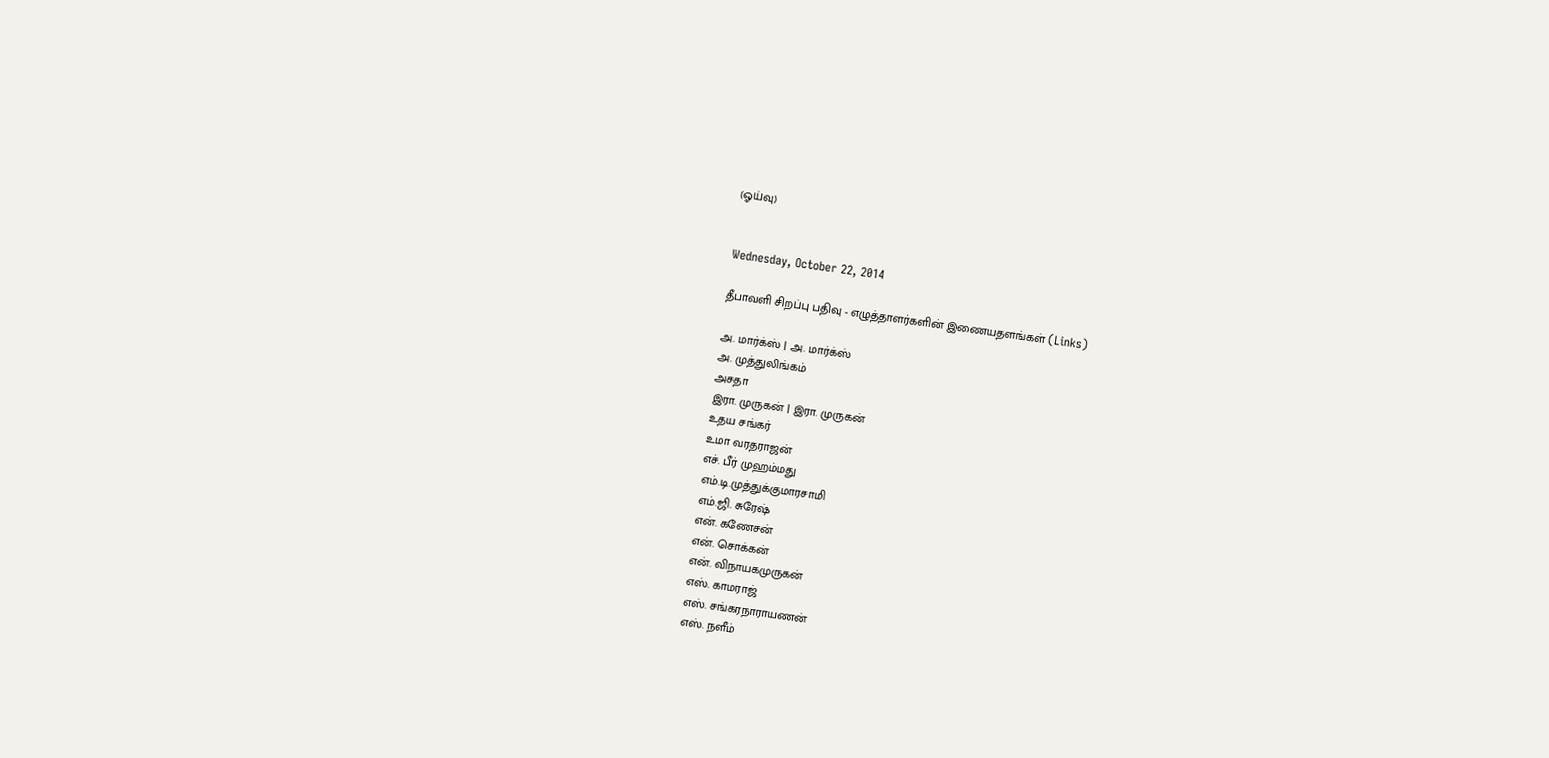(ஓய்வு)


Wednesday, October 22, 2014

தீபாவளி சிறப்பு பதிவு - எழுத்தாளர்களின் இணையதளங்கள் (Links)

அ. மார்க்ஸ் | அ. மார்க்ஸ்
அ. முத்துலிங்கம்
அசதா
இரா. முருகன் | இரா. முருகன்
உதய சங்கர்
உமா வரதராஜன்
எச். பீர் முஹம்மது
எம்.டி.முத்துக்குமாரசாமி
எம்.ஜி. சுரேஷ்
என். கணேசன்
என். சொக்கன்
என். விநாயகமுருகன்
எஸ். காமராஜ்
எஸ். சங்கரநாராயணன்
எஸ். நளீம்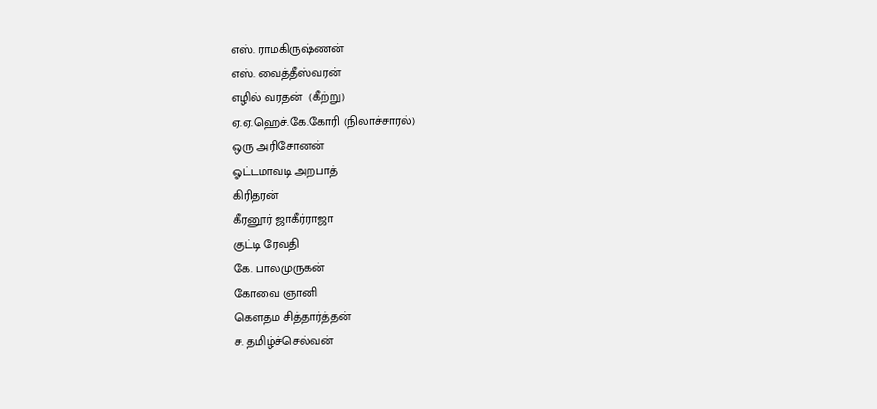எஸ். ராமகிருஷ்ணன்
எஸ். வைத்தீஸ்வரன்
எழில் வரதன்  (கீற்று)
ஏ.ஏ.ஹெச்.கே.கோரி (நிலாச்சாரல்)
ஒரு அரிசோனன்
ஓட்டமாவடி அறபாத்
கிரிதரன்
கீரனூர் ஜாகீர்ராஜா
குட்டி ரேவதி
கே. பாலமுருகன்
கோவை ஞானி
கௌதம சித்தார்த்தன்
ச. தமிழ்ச்செல்வன்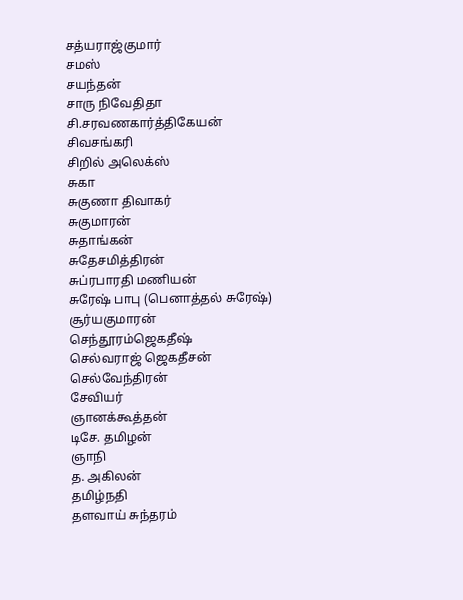சத்யராஜ்குமார்
சமஸ்
சயந்தன்
சாரு நிவேதிதா
சி.சரவணகார்த்திகேயன்
சிவசங்கரி
சிறில் அலெக்ஸ்
சுகா
சுகுணா திவாகர்
சுகுமாரன்
சுதாங்கன்
சுதேசமித்திரன்
சுப்ரபாரதி மணியன்
சுரேஷ் பாபு (பெனாத்தல் சுரேஷ்)
சூர்யகுமாரன்
செந்தூரம்ஜெகதீஷ்
செல்வராஜ் ஜெகதீசன்
செல்வேந்திரன்
சேவியர்
ஞானக்கூத்தன்
டிசே. தமிழன்
ஞாநி
த. அகிலன்
தமிழ்நதி
தளவாய் சுந்தரம்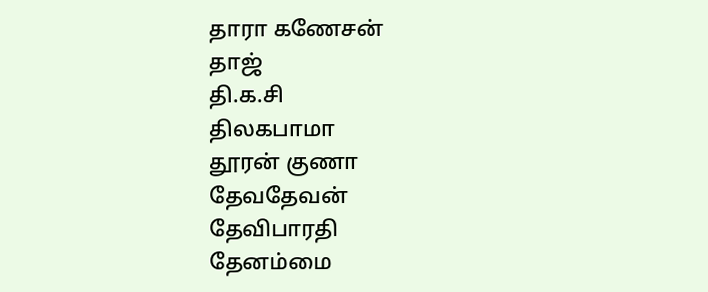தாரா கணேசன்
தாஜ்
தி.க.சி
திலகபாமா
தூரன் குணா
தேவதேவன்
தேவிபாரதி
தேனம்மை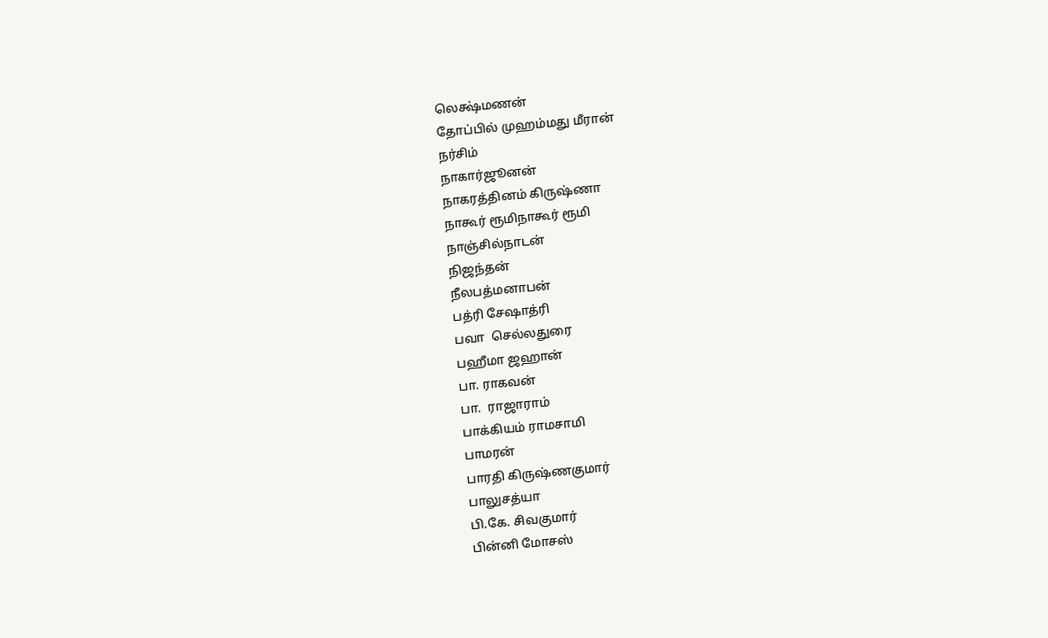லெக்ஷ்மணன்
தோப்பில் முஹம்மது மீரான்
நர்சிம்
நாகார்ஜூனன்
நாகரத்தினம் கிருஷ்ணா
நாகூர் ரூமிநாகூர் ரூமி
நாஞ்சில்நாடன்
நிஜந்தன்
நீலபத்மனாபன்
பத்ரி சேஷாத்ரி
பவா  செல்லதுரை
பஹீமா ஜஹான்
பா. ராகவன்
பா.  ராஜாராம்
பாக்கியம் ராமசாமி
பாமரன்
பாரதி கிருஷ்ணகுமார்
பாலுசத்யா
பி.கே. சிவகுமார்
பின்னி மோசஸ்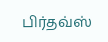பிர்தவ்ஸ்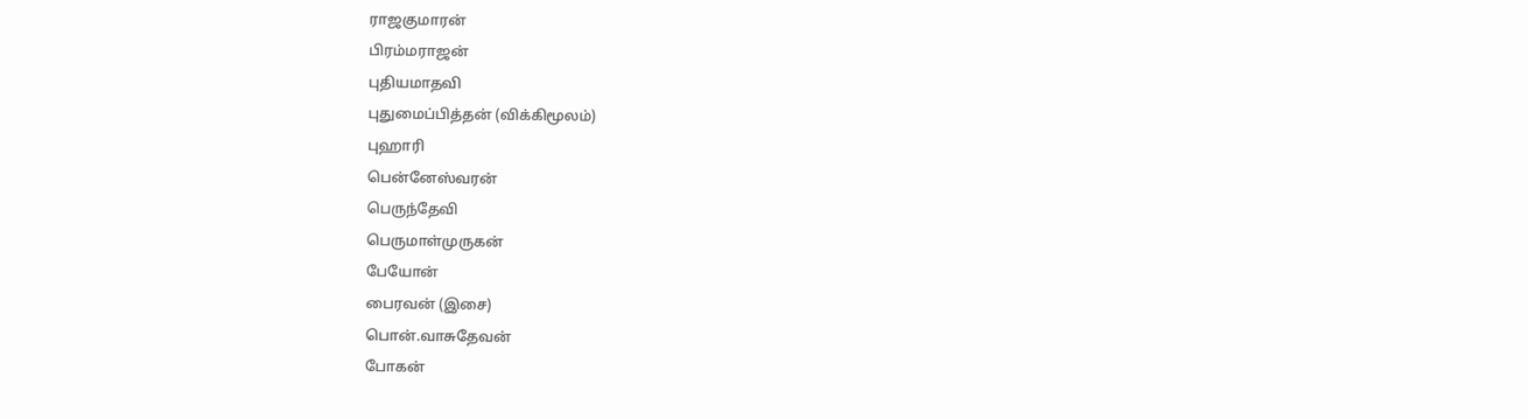ராஜகுமாரன்
பிரம்மராஜன்
புதியமாதவி
புதுமைப்பித்தன் (விக்கிமூலம்)
புஹாரி
பென்னேஸ்வரன்
பெருந்தேவி
பெருமாள்முருகன்
பேயோன்
பைரவன் (இசை)
பொன்.வாசுதேவன்
போகன்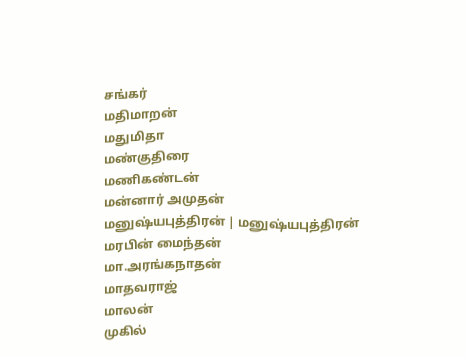சங்கர்
மதிமாறன்
மதுமிதா
மண்குதிரை
மணிகண்டன்
மன்னார் அமுதன்
மனுஷ்யபுத்திரன் | மனுஷ்யபுத்திரன்
மரபின் மைந்தன்
மா.அரங்கநாதன்
மாதவராஜ்
மாலன்
முகில்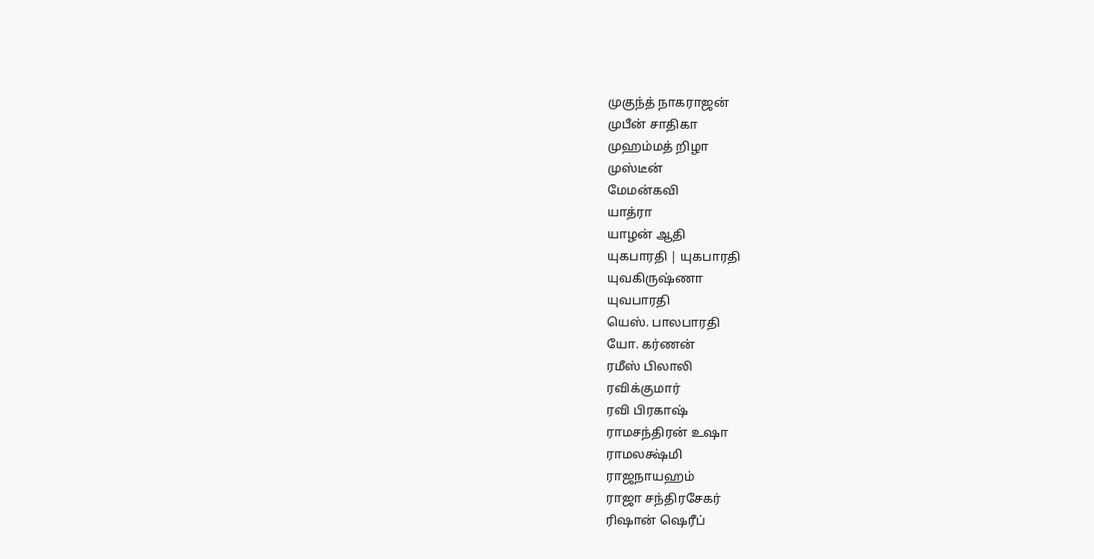முகுந்த் நாகராஜன்
முபீன் சாதிகா
முஹம்மத் றிழா
முஸ்டீன்
மேமன்கவி
யாத்ரா
யாழன் ஆதி
யுகபாரதி | யுகபாரதி
யுவகிருஷ்ணா
யுவபாரதி
யெஸ். பாலபாரதி
யோ. கர்ணன்
ரமீஸ் பிலாலி
ரவிக்குமார்
ரவி பிரகாஷ்
ராமசந்திரன் உஷா
ராமலக்ஷ்மி
ராஜநாயஹம்
ராஜா சந்திரசேகர்
ரிஷான் ஷெரீப்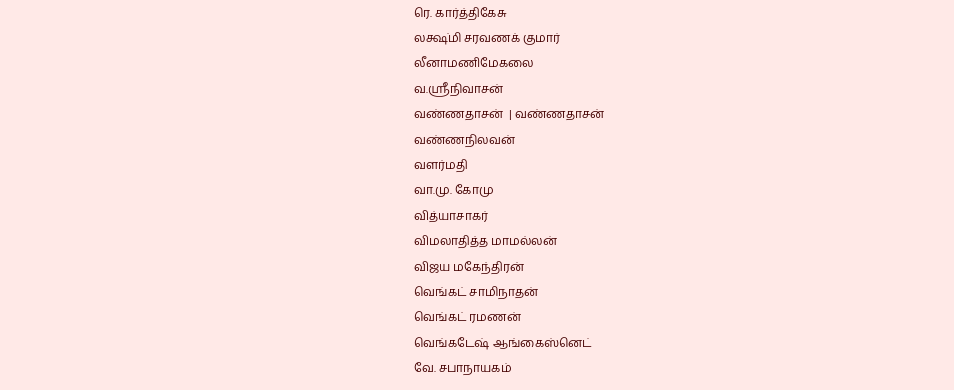ரெ. கார்த்திகேசு
லக்ஷ்மி சரவணக் குமார்
லீனாமணிமேகலை
வ.ஸ்ரீநிவாசன்
வண்ணதாசன்  | வண்ணதாசன்
வண்ணநிலவன்
வளர்மதி
வா.மு. கோமு
வித்யாசாகர்
விமலாதித்த மாமல்லன்
விஜய மகேந்திரன்
வெங்கட் சாமிநாதன்
வெங்கட் ரமணன்
வெங்கடேஷ் ஆங்கைஸ்னெட்
வே. சபாநாயகம்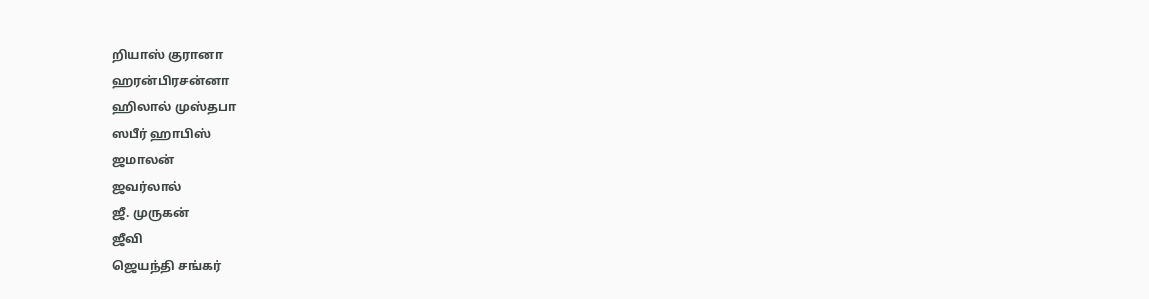றியாஸ் குரானா
ஹரன்பிரசன்னா
ஹிலால் முஸ்தபா
ஸபீர் ஹாபிஸ்
ஜமாலன்
ஜவர்லால்
ஜீ. முருகன்
ஜீவி
ஜெயந்தி சங்கர்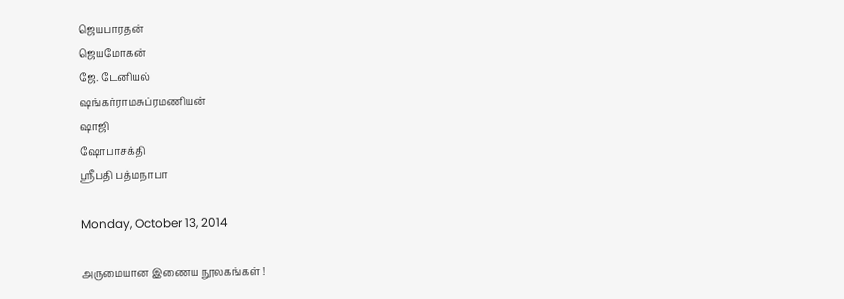ஜெயபாரதன்
ஜெயமோகன்
ஜே. டேனியல்
ஷங்கர்ராமசுப்ரமணியன்
ஷாஜி
ஷோபாசக்தி
ஸ்ரீபதி பத்மநாபா

Monday, October 13, 2014

அருமையான இணைய நூலகங்கள் !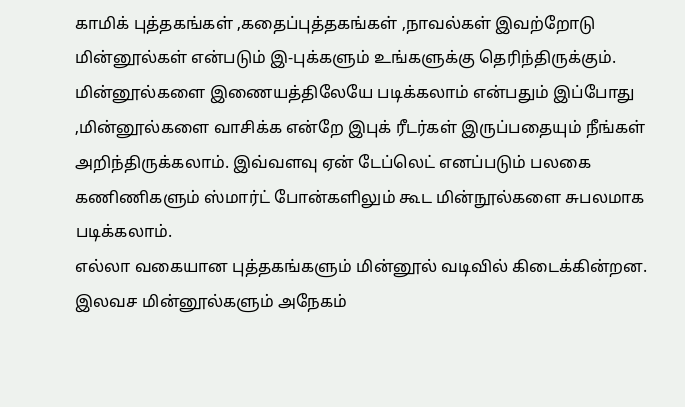காமிக் புத்தகங்கள் ,கதைப்புத்தகங்கள் ,நாவல்கள் இவற்றோடு மின்னூல்கள் என்படும் இ-புக்களும் உங்களுக்கு தெரிந்திருக்கும். மின்னூல்களை இணையத்திலேயே படிக்கலாம் என்பதும் இப்போது ,மின்னூல்களை வாசிக்க என்றே இபுக் ரீடர்கள் இருப்பதையும் நீங்கள் அறிந்திருக்கலாம். இவ்வளவு ஏன் டேப்லெட் எனப்படும் பலகை கணிணிகளும் ஸ்மார்ட் போன்களிலும் கூட மின்நூல்களை சுபலமாக படிக்கலாம்.
எல்லா வகையான புத்தகங்களும் மின்னூல் வடிவில் கிடைக்கின்றன. இலவச மின்னூல்களும் அநேகம்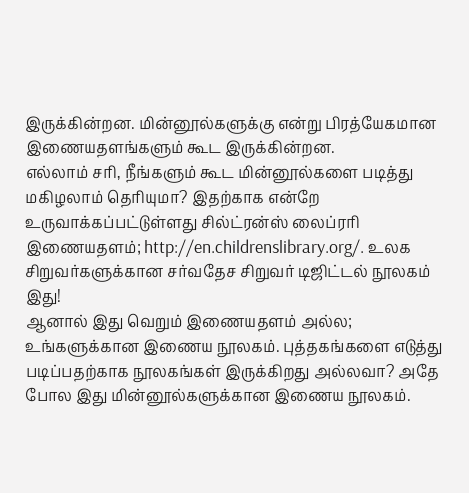இருக்கின்றன. மின்னூல்களுக்கு என்று பிரத்யேகமான இணையதளங்களும் கூட இருக்கின்றன.
எல்லாம் சரி, நீங்களும் கூட மின்னூல்களை படித்து மகிழலாம் தெரியுமா? இதற்காக என்றே உருவாக்கப்பட்டுள்ளது சில்ட்ரன்ஸ் லைப்ரரி இணையதளம்; http://en.childrenslibrary.org/. உலக சிறுவர்களுக்கான சர்வதேச சிறுவர் டிஜிட்டல் நூலகம் இது!
ஆனால் இது வெறும் இணையதளம் அல்ல; உங்களுக்கான இணைய நூலகம். புத்தகங்களை எடுத்து படிப்பதற்காக நூலகங்கள் இருக்கிறது அல்லவா? அதே போல இது மின்னூல்களுக்கான இணைய நூலகம்.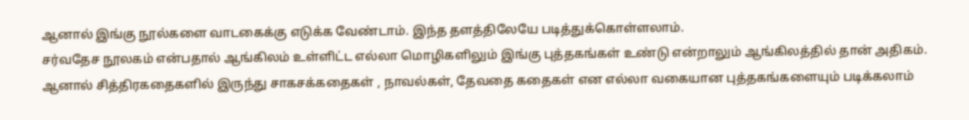ஆனால் இங்கு நூல்களை வாடகைக்கு எடுக்க வேண்டாம். இந்த தளத்திலேயே படித்துக்கொள்ளலாம்.
சர்வதேச நூலகம் என்பதால் ஆங்கிலம் உள்ளிட்ட எல்லா மொழிகளிலும் இங்கு புத்தகங்கள் உண்டு என்றாலும் ஆங்கிலத்தில் தான் அதிகம். ஆனால் சித்திரகதைகளில் இருந்து சாகசக்கதைகள் , நாவல்கள், தேவதை கதைகள் என எல்லா வகையான புத்தகங்களையும் படிக்கலாம்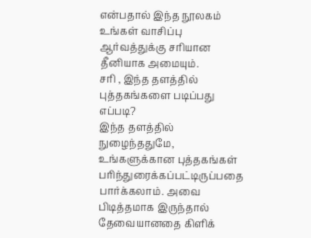என்பதால் இந்த நூலகம் உங்கள் வாசிப்பு ஆர்வத்துக்கு சரியான தீனியாக அமையும்.
சரி , இந்த தளத்தில் புத்தகங்களை படிப்பது எப்படி?
இந்த தளத்தில் நுழைந்ததுமே, உங்களுக்கான புத்தகங்கள் பரிந்துரைக்கப்பட்டிருப்பதை பார்க்கலாம். அவை பிடித்தமாக இருந்தால் தேவையானதை கிளிக்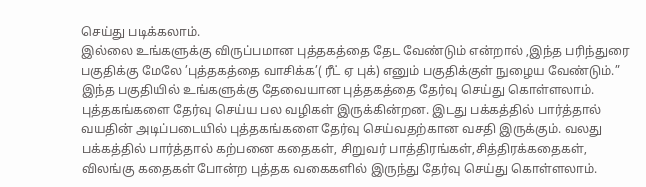செய்து படிக்கலாம்.
இல்லை உங்களுக்கு விருப்பமான புத்தகத்தை தேட வேண்டும் என்றால் ,இந்த பரிந்துரை பகுதிக்கு மேலே ’புத்தகத்தை வாசிக்க’( ரீட் ஏ புக்) எனும் பகுதிக்குள் நுழைய வேண்டும்.”
இந்த பகுதியில் உங்களுக்கு தேவையான புத்தகத்தை தேர்வு செய்து கொள்ளலாம்.
புத்தகங்களை தேர்வு செய்ய பல வழிகள் இருக்கின்றன. இடது பக்கத்தில் பார்த்தால் வயதின் அடிப்படையில் புத்தகங்களை தேர்வு செய்வதற்கான வசதி இருக்கும். வலது பக்கத்தில் பார்த்தால் கற்பனை கதைகள், சிறுவர் பாத்திரங்கள்,சித்திரக்கதைகள், விலங்கு கதைகள் போன்ற புத்தக வகைகளில் இருந்து தேர்வு செய்து கொள்ளலாம்.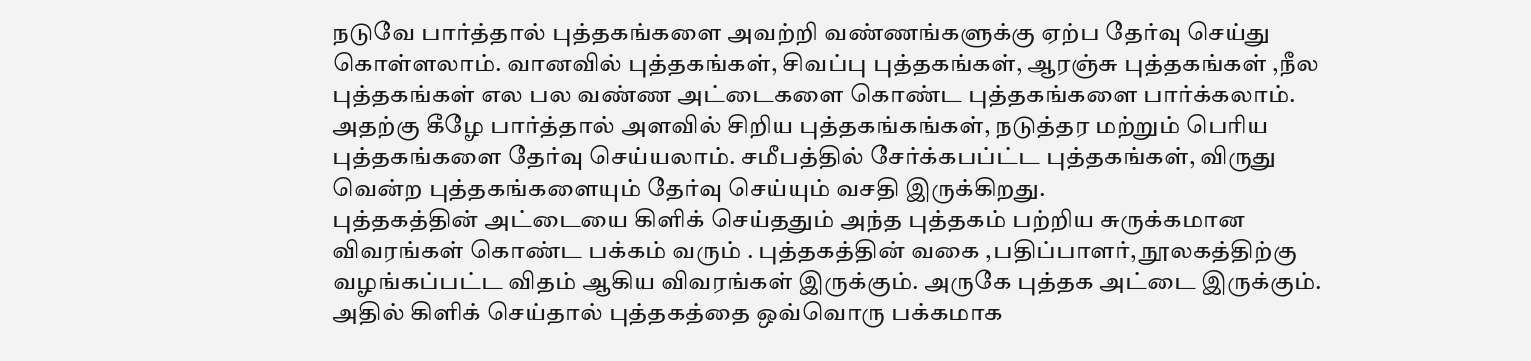நடுவே பார்த்தால் புத்தகங்களை அவற்றி வண்ணங்களுக்கு ஏற்ப தேர்வு செய்து கொள்ளலாம். வானவில் புத்தகங்கள், சிவப்பு புத்தகங்கள், ஆரஞ்சு புத்தகங்கள் ,நீல புத்தகங்கள் எல பல வண்ண அட்டைகளை கொண்ட புத்தகங்களை பார்க்கலாம்.
அதற்கு கீழே பார்த்தால் அளவில் சிறிய புத்தகங்கங்கள், நடுத்தர மற்றும் பெரிய புத்தகங்களை தேர்வு செய்யலாம். சமீபத்தில் சேர்க்கபப்ட்ட புத்தகங்கள், விருது வென்ற புத்தகங்களையும் தேர்வு செய்யும் வசதி இருக்கிறது.
புத்தகத்தின் அட்டையை கிளிக் செய்ததும் அந்த புத்தகம் பற்றிய சுருக்கமான விவரங்கள் கொண்ட பக்கம் வரும் . புத்தகத்தின் வகை ,பதிப்பாளர், நூலகத்திற்கு வழங்கப்பட்ட விதம் ஆகிய விவரங்கள் இருக்கும். அருகே புத்தக அட்டை இருக்கும். அதில் கிளிக் செய்தால் புத்தகத்தை ஒவ்வொரு பக்கமாக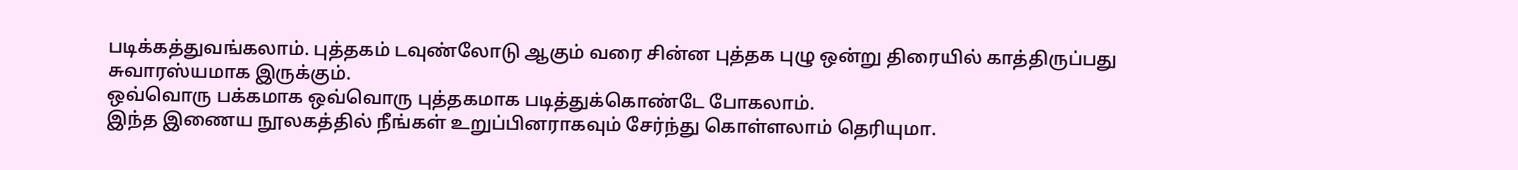படிக்கத்துவங்கலாம். புத்தகம் டவுண்லோடு ஆகும் வரை சின்ன புத்தக புழு ஒன்று திரையில் காத்திருப்பது சுவாரஸ்யமாக இருக்கும்.
ஒவ்வொரு பக்கமாக ஒவ்வொரு புத்தகமாக படித்துக்கொண்டே போகலாம்.
இந்த இணைய நூலகத்தில் நீங்கள் உறுப்பினராகவும் சேர்ந்து கொள்ளலாம் தெரியுமா.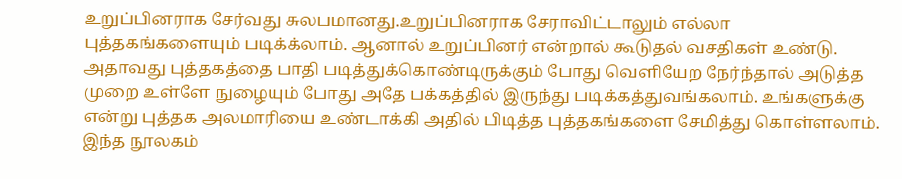உறுப்பினராக சேர்வது சுலபமானது.உறுப்பினராக சேராவிட்டாலும் எல்லா புத்தகங்களையும் படிக்க்லாம். ஆனால் உறுப்பினர் என்றால் கூடுதல் வசதிகள் உண்டு. அதாவது புத்தகத்தை பாதி படித்துக்கொண்டிருக்கும் போது வெளியேற நேர்ந்தால் அடுத்த முறை உள்ளே நுழையும் போது அதே பக்கத்தில் இருந்து படிக்கத்துவங்கலாம். உங்களுக்கு என்று புத்தக அலமாரியை உண்டாக்கி அதில் பிடித்த புத்தகங்களை சேமித்து கொள்ளலாம்.
இந்த நூலகம்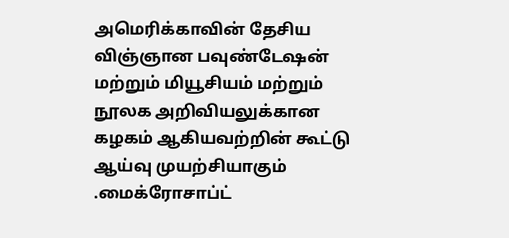அமெரிக்காவின் தேசிய விஞ்ஞான பவுண்டேஷன் மற்றும் மியூசியம் மற்றும் நூலக அறிவியலுக்கான கழகம் ஆகியவற்றின் கூட்டு ஆய்வு முயற்சியாகும் .மைக்ரோசாப்ட்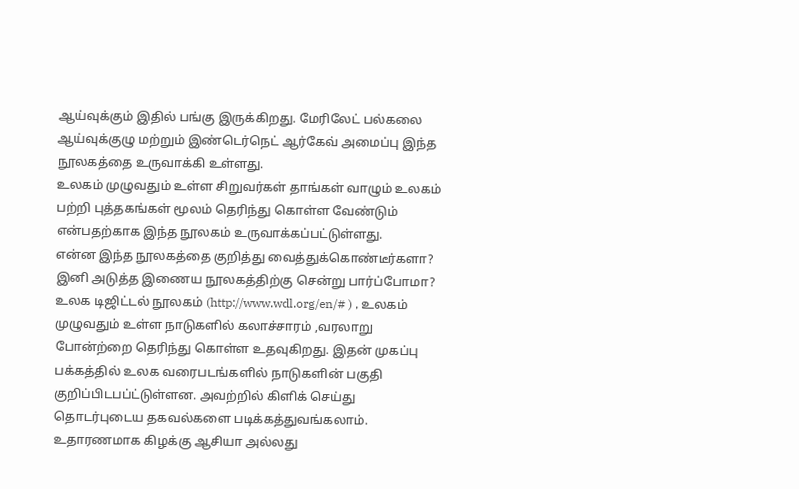ஆய்வுக்கும் இதில் பங்கு இருக்கிறது. மேரிலேட் பல்கலை ஆய்வுக்குழு மற்றும் இண்டெர்நெட் ஆர்கேவ் அமைப்பு இந்த நூலகத்தை உருவாக்கி உள்ளது.
உலகம் முழுவதும் உள்ள சிறுவர்கள் தாங்கள் வாழும் உலகம் பற்றி புத்தகங்கள் மூலம் தெரிந்து கொள்ள வேண்டும் என்பதற்காக இந்த நூலகம் உருவாக்கப்பட்டுள்ளது.
என்ன இந்த நூலகத்தை குறித்து வைத்துக்கொண்டீர்களா? இனி அடுத்த இணைய நூலகத்திற்கு சென்று பார்ப்போமா?
உலக டிஜிட்டல் நூலகம் (http://www.wdl.org/en/# ) , உலகம் முழுவதும் உள்ள நாடுகளில் கலாச்சாரம் ,வரலாறு போன்ற்றை தெரிந்து கொள்ள உதவுகிறது. இதன் முகப்பு பக்கத்தில் உலக வரைபடங்களில் நாடுகளின் பகுதி குறிப்பிடபப்ட்டுள்ளன. அவற்றில் கிளிக் செய்து தொடர்புடைய தகவல்களை படிக்கத்துவங்கலாம். உதாரணமாக கிழக்கு ஆசியா அல்லது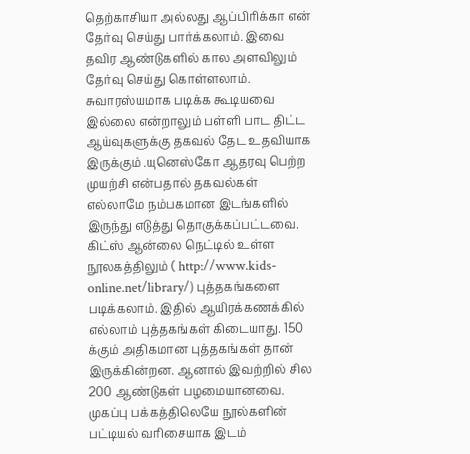தெற்காசியா அல்லது ஆப்பிரிக்கா என் தேர்வு செய்து பார்க்கலாம். இவை தவிர ஆண்டுகளில் கால அளவிலும் தேர்வு செய்து கொள்ளலாம். சுவாரஸ்யமாக படிக்க கூடியவை இல்லை என்றாலும் பள்ளி பாட திட்ட ஆய்வுகளுக்கு தகவல் தேட உதவியாக இருக்கும் .யுனெஸ்கோ ஆதரவு பெற்ற முயற்சி என்பதால் தகவல்கள் எல்லாமே நம்பகமான இடங்களில் இருந்து எடுத்து தொகுக்கப்பட்டவை.
கிட்ஸ் ஆன்லை நெட்டில் உள்ள நூலகத்திலும் ( http://www.kids-online.net/library/) புத்தகங்களை படிக்கலாம். இதில் ஆயிரக்கணக்கில் எல்லாம் புத்தகங்கள் கிடையாது. 150 க்கும் அதிகமான புத்தகங்கள் தான் இருக்கின்றன. ஆனால் இவற்றில் சில 200 ஆண்டுகள் பழமையானவை. முகப்பு பக்கத்திலெயே நூல்களின் பட்டியல் வரிசையாக இடம்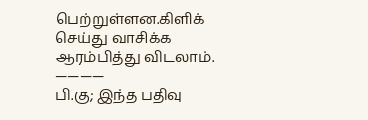பெற்றுள்ளன.கிளிக் செய்து வாசிக்க ஆரம்பித்து விடலாம்.
————
பி.கு; இந்த பதிவு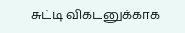சுட்டி விகடனுக்காக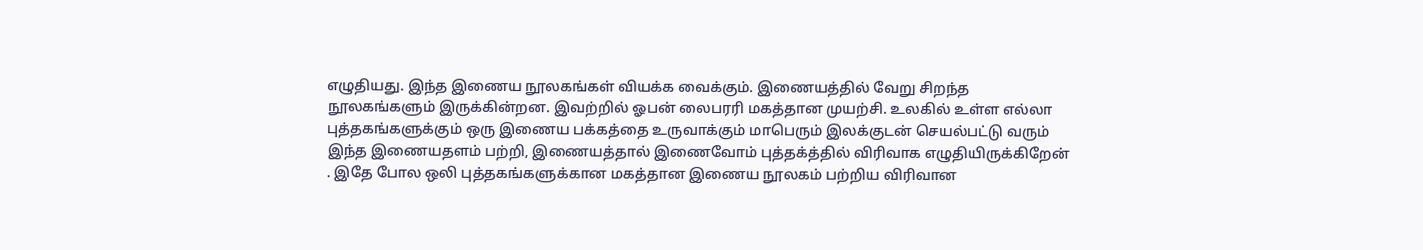எழுதியது. இந்த இணைய நூலகங்கள் வியக்க வைக்கும். இணையத்தில் வேறு சிறந்த நூலகங்களும் இருக்கின்றன. இவற்றில் ஓபன் லைபரரி மகத்தான முயற்சி. உலகில் உள்ள எல்லா புத்தகங்களுக்கும் ஒரு இணைய பக்கத்தை உருவாக்கும் மாபெரும் இலக்குடன் செயல்பட்டு வரும் இந்த இணையதளம் பற்றி, இணையத்தால் இணைவோம் புத்தக்த்தில் விரிவாக எழுதியிருக்கிறேன் . இதே போல ஒலி புத்தகங்களுக்கான மகத்தான இணைய நூலகம் பற்றிய விரிவான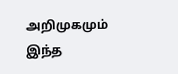அறிமுகமும் இந்த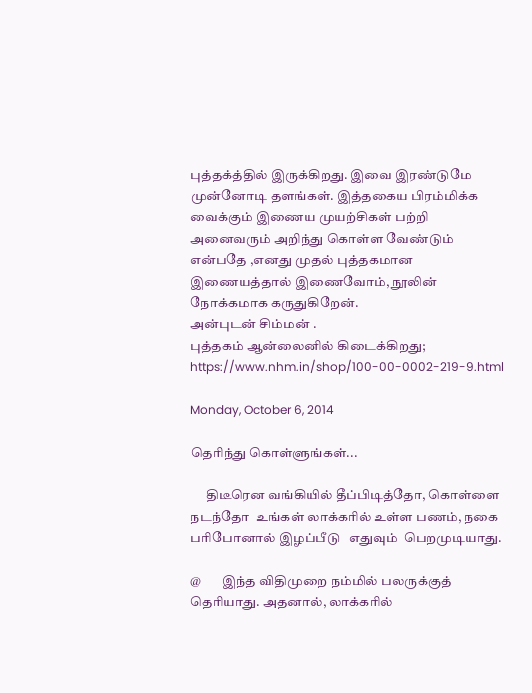புத்தக்த்தில் இருக்கிறது. இவை இரண்டுமே முன்னோடி தளங்கள். இத்தகைய பிரம்மிக்க வைக்கும் இணைய முயற்சிகள் பற்றி அனைவரும் அறிந்து கொள்ள வேண்டும் என்பதே ,எனது முதல் புத்தகமான இணையத்தால் இணைவோம், நூலின் நோக்கமாக கருதுகிறேன்.
அன்புடன் சிம்மன் .
புத்தகம் ஆன்லைனில் கிடைக்கிறது; https://www.nhm.in/shop/100-00-0002-219-9.html

Monday, October 6, 2014

தெரிந்து கொள்ளுங்கள்...

      திடீரென வங்கியில் தீப்பிடித்தோ, கொள்ளை நடந்தோ  உங்கள் லாக்கரில் உள்ள பணம், நகை பரிபோனால் இழப்பீடு   எதுவும்  பெறமுடியாது.

@        இந்த விதிமுறை நம்மில் பலருக்குத் தெரியாது. அதனால், லாக்கரில்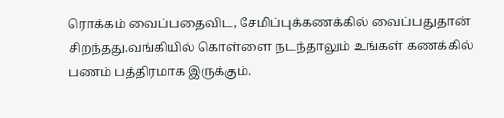ரொக்கம் வைப்பதைவிட, சேமிப்புக்கணக்கில் வைப்பதுதான் சிறந்தது.வங்கியில் கொள்ளை நடந்தாலும் உங்கள் கணக்கில் பணம் பத்திரமாக இருக்கும்.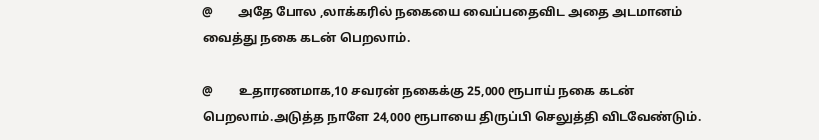@        அதே போல ,லாக்கரில் நகையை வைப்பதைவிட அதை அடமானம் வைத்து நகை கடன் பெறலாம்.

@        உதாரணமாக,10 சவரன் நகைக்கு 25,000 ரூபாய் நகை கடன் பெறலாம்.அடுத்த நாளே 24,000 ரூபாயை திருப்பி செலுத்தி விடவேண்டும்.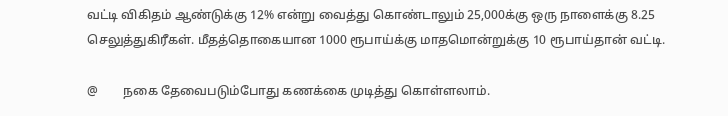வட்டி விகிதம் ஆண்டுக்கு 12% என்று வைத்து கொண்டாலும் 25,000க்கு ஒரு நாளைக்கு 8.25 செலுத்துகிரீகள். மீதத்தொகையான 1000 ரூபாய்க்கு மாதமொன்றுக்கு 10 ரூபாய்தான் வட்டி.

@        நகை தேவைபடும்போது கணக்கை முடித்து கொள்ளலாம்.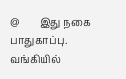@        இது நகை பாதுகாப்பு. வங்கியில்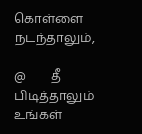கொள்ளை நடந்தாலும்,

@        தீ பிடித்தாலும் உங்கள்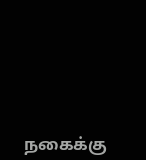நகைக்கு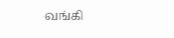வங்கி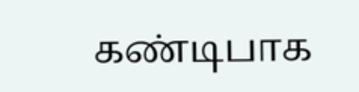கண்டிபாக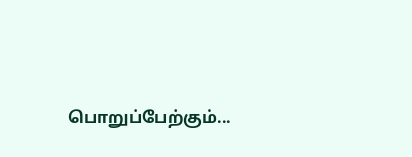பொறுப்பேற்கும்...